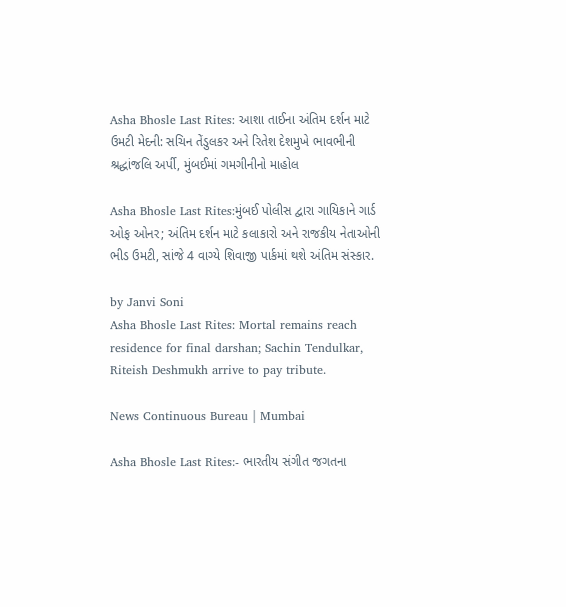Asha Bhosle Last Rites: આશા તાઈના અંતિમ દર્શન માટે ઉમટી મેદની: સચિન તેંડુલકર અને રિતેશ દેશમુખે ભાવભીની શ્રદ્ધાંજલિ અર્પી, મુંબઈમાં ગમગીનીનો માહોલ

Asha Bhosle Last Rites:મુંબઈ પોલીસ દ્વારા ગાયિકાને ગાર્ડ ઓફ ઓનર; અંતિમ દર્શન માટે કલાકારો અને રાજકીય નેતાઓની ભીડ ઉમટી, સાંજે 4 વાગ્યે શિવાજી પાર્કમાં થશે અંતિમ સંસ્કાર.

by Janvi Soni
Asha Bhosle Last Rites: Mortal remains reach residence for final darshan; Sachin Tendulkar, Riteish Deshmukh arrive to pay tribute.

News Continuous Bureau | Mumbai

Asha Bhosle Last Rites:- ભારતીય સંગીત જગતના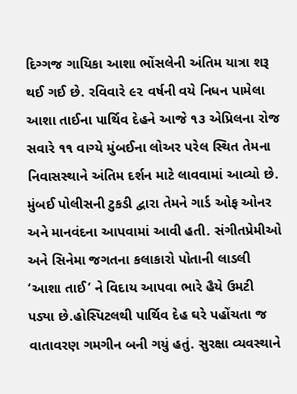દિગ્ગજ ગાયિકા આશા ભોંસલેની અંતિમ યાત્રા શરૂ થઈ ગઈ છે. રવિવારે ૯૨ વર્ષની વયે નિધન પામેલા આશા તાઈના પાર્થિવ દેહને આજે ૧૩ એપ્રિલના રોજ સવારે ૧૧ વાગ્યે મુંબઈના લોઅર પરેલ સ્થિત તેમના નિવાસસ્થાને અંતિમ દર્શન માટે લાવવામાં આવ્યો છે. મુંબઈ પોલીસની ટુકડી દ્વારા તેમને ગાર્ડ ઓફ ઓનર અને માનવંદના આપવામાં આવી હતી. સંગીતપ્રેમીઓ અને સિનેમા જગતના કલાકારો પોતાની લાડલી ‘આશા તાઈ’ ને વિદાય આપવા ભારે હૈયે ઉમટી પડ્યા છે.હોસ્પિટલથી પાર્થિવ દેહ ઘરે પહોંચતા જ વાતાવરણ ગમગીન બની ગયું હતું. સુરક્ષા વ્યવસ્થાને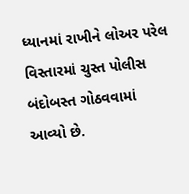ધ્યાનમાં રાખીને લોઅર પરેલ વિસ્તારમાં ચુસ્ત પોલીસ બંદોબસ્ત ગોઠવવામાં આવ્યો છે.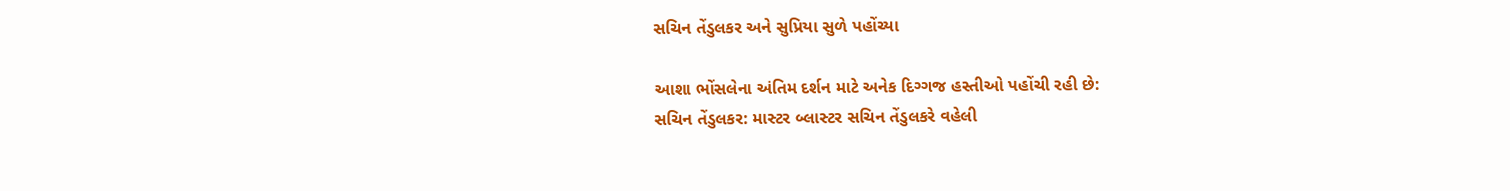સચિન તેંડુલકર અને સુપ્રિયા સુળે પહોંચ્યા

આશા ભોંસલેના અંતિમ દર્શન માટે અનેક દિગ્ગજ હસ્તીઓ પહોંચી રહી છે:
સચિન તેંડુલકર: માસ્ટર બ્લાસ્ટર સચિન તેંડુલકરે વહેલી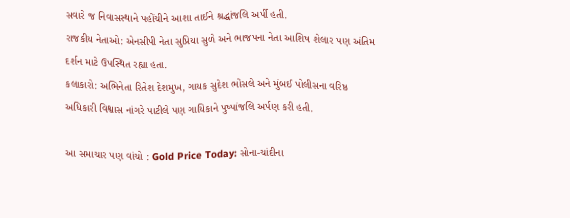સવારે જ નિવાસસ્થાને પહોંચીને આશા તાઈને શ્રદ્ધાંજલિ અર્પી હતી.
રાજકીય નેતાઓ: એનસીપી નેતા સુપ્રિયા સુળે અને ભાજપના નેતા આશિષ શેલાર પણ અંતિમ દર્શન માટે ઉપસ્થિત રહ્યા હતા.
કલાકારો: અભિનેતા રિતેશ દેશમુખ, ગાયક સુદેશ ભોંસલે અને મુંબઈ પોલીસના વરિષ્ઠ અધિકારી વિશ્વાસ નાંગરે પાટીલે પણ ગાયિકાને પુષ્પાંજલિ અર્પણ કરી હતી.

આ સમાચાર પણ વાંચો : Gold Price Today: સોના-ચાંદીના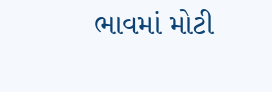ભાવમાં મોટી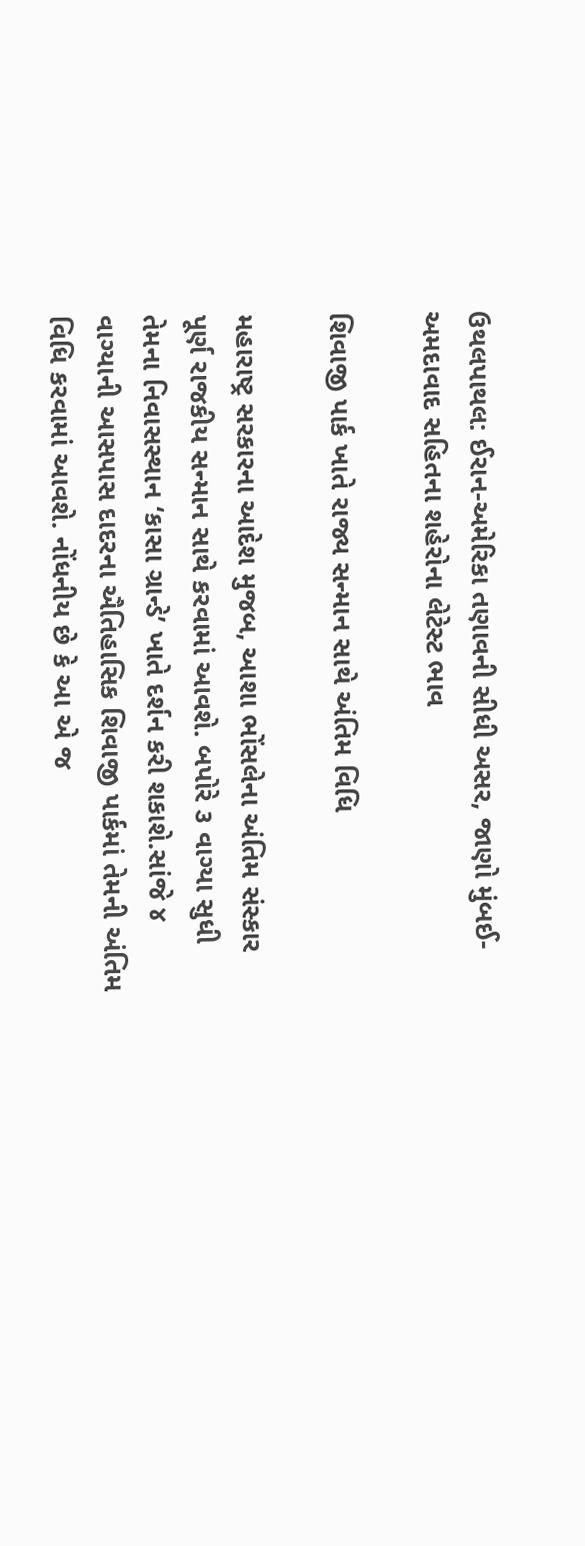ઉથલપાથલ: ઈરાન-અમેરિકા તણાવની સીધી અસર, જાણો મુંબઈ-અમદાવાદ સહિતના શહેરોના લેટેસ્ટ ભાવ

શિવાજી પાર્ક ખાતે રાજ્ય સન્માન સાથે અંતિમ વિધિ

મહારાષ્ટ્ર સરકારના આદેશ મુજબ, આશા ભોંસલેના અંતિમ સંસ્કાર પૂર્ણ રાજકીય સન્માન સાથે કરવામાં આવશે. બપોરે ૩ વાગ્યા સુધી તેમના નિવાસસ્થાન ‘કાસા ગ્રાન્ડે’ ખાતે દર્શન કરી શકાશે.સાંજે ૪ વાગ્યાની આસપાસ દાદરના ઐતિહાસિક શિવાજી પાર્કમાં તેમની અંતિમ વિધિ કરવામાં આવશે. નોંધનીય છે કે આ એ જ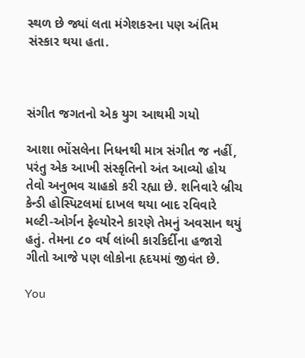સ્થળ છે જ્યાં લતા મંગેશકરના પણ અંતિમ સંસ્કાર થયા હતા.



સંગીત જગતનો એક યુગ આથમી ગયો

આશા ભોંસલેના નિધનથી માત્ર સંગીત જ નહીં, પરંતુ એક આખી સંસ્કૃતિનો અંત આવ્યો હોય તેવો અનુભવ ચાહકો કરી રહ્યા છે. શનિવારે બ્રીચ કેન્ડી હોસ્પિટલમાં દાખલ થયા બાદ રવિવારે મલ્ટી-ઓર્ગન ફેલ્યોરને કારણે તેમનું અવસાન થયું હતું. તેમના ૮૦ વર્ષ લાંબી કારકિર્દીના હજારો ગીતો આજે પણ લોકોના હૃદયમાં જીવંત છે.

You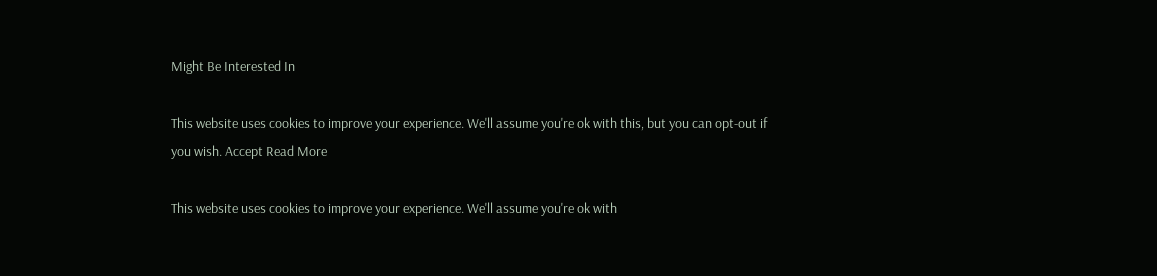Might Be Interested In

This website uses cookies to improve your experience. We'll assume you're ok with this, but you can opt-out if you wish. Accept Read More

This website uses cookies to improve your experience. We'll assume you're ok with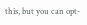this, but you can opt-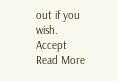out if you wish. Accept Read More